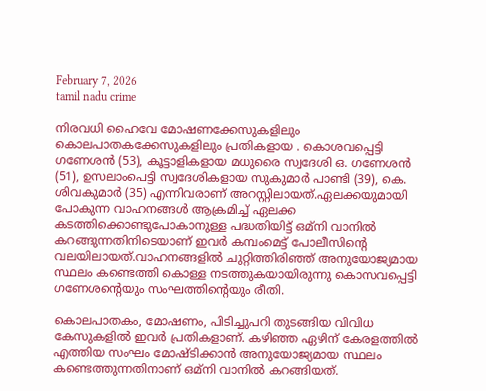February 7, 2026
tamil nadu crime

നിരവധി ഹൈവേ മോഷണക്കേസുകളിലും കൊലപാതകക്കേസുകളിലും പ്രതികളായ . കൊശവപ്പെട്ടി ഗണേശന്‍ (53), കൂട്ടാളികളായ മധുരൈ സ്വദേശി ഒ. ഗണേശന്‍ (51), ഉസലാംപെട്ടി സ്വദേശികളായ സുകുമാര്‍ പാണ്ടി (39), കെ. ശിവകുമാര്‍ (35) എന്നിവരാണ് അറസ്റ്റിലായത്.ഏലക്കയുമായി പോകുന്ന വാഹനങ്ങള്‍ ആക്രമിച്ച് ഏലക്ക കടത്തിക്കൊണ്ടുപോകാനുള്ള പദ്ധതിയിട്ട് ഒമ്നി വാനില്‍ കറങ്ങുന്നതിനിടെയാണ് ഇവര്‍ കമ്പംമെട്ട് പോലീസിന്‍റെ വലയിലായത്.വാഹനങ്ങളില്‍ ചുറ്റിത്തിരിഞ്ഞ് അനുയോജ്യമായ സ്ഥലം കണ്ടെത്തി കൊള്ള നടത്തുകയായിരുന്നു കൊസവപ്പെട്ടി ഗണേശന്‍റെയും സംഘത്തിന്‍റെയും രീതി.

കൊലപാതകം, മോഷണം, പിടിച്ചുപറി തുടങ്ങിയ വിവിധ കേസുകളില്‍ ഇവര്‍ പ്രതികളാണ്. കഴിഞ്ഞ ഏഴിന് കേരളത്തില്‍ എത്തിയ സംഘം മോഷ്ടിക്കാന്‍ അനുയോജ്യമായ സ്ഥലം കണ്ടെത്തുന്നതിനാണ് ഒമ്നി വാനില്‍ കറങ്ങിയത്.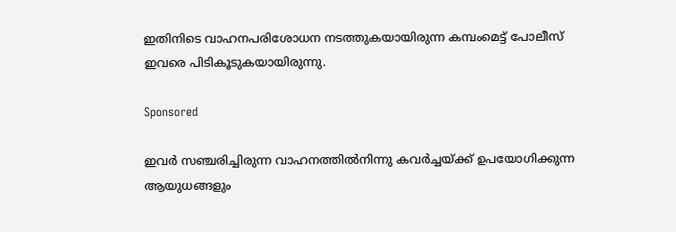ഇതിനിടെ വാഹനപരിശോധന നടത്തുകയായിരുന്ന കമ്പംമെട്ട് പോലീസ് ഇവരെ പിടികൂടുകയായിരുന്നു.

Sponsored

ഇവര്‍ സഞ്ചരിച്ചിരുന്ന വാഹനത്തില്‍നിന്നു കവര്‍ച്ചയ്ക്ക് ഉപയോഗിക്കുന്ന ആയുധങ്ങളും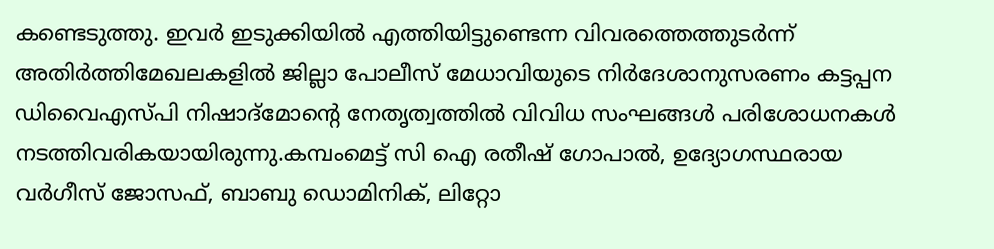കണ്ടെടുത്തു. ഇവർ ഇടുക്കിയില്‍ എത്തിയിട്ടുണ്ടെന്ന വിവരത്തെത്തുടര്‍ന്ന് അതിര്‍ത്തിമേഖലകളില്‍ ജില്ലാ പോലീസ് മേധാവിയുടെ നിര്‍ദേശാനുസരണം കട്ടപ്പന ഡിവൈഎസ്പി നിഷാദ്മോന്‍റെ നേതൃത്വത്തില്‍ വിവിധ സംഘങ്ങള്‍ പരിശോധനകള്‍ നടത്തിവരികയായിരുന്നു.കമ്പംമെട്ട് സി ഐ രതീഷ് ഗോപാല്‍, ഉദ്യോഗസ്ഥരായ വര്‍ഗീസ് ജോസഫ്, ബാബു ഡൊമിനിക്, ലിറ്റോ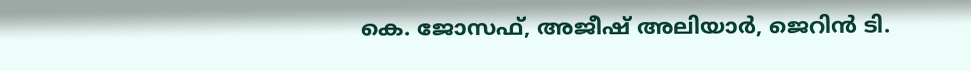കെ. ജോസഫ്, അജീഷ് അലിയാര്‍, ജെറിന്‍ ടി.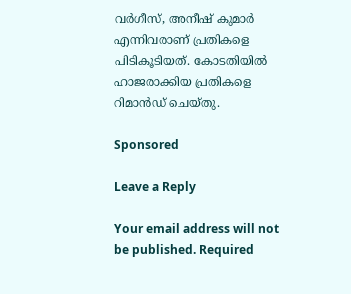വര്‍ഗീസ്, അനീഷ് കുമാര്‍ എന്നിവരാണ് പ്രതികളെ പിടികൂടിയത്. കോടതിയില്‍ ഹാജരാക്കിയ പ്രതികളെ റിമാന്‍ഡ് ചെയ്തു.

Sponsored

Leave a Reply

Your email address will not be published. Required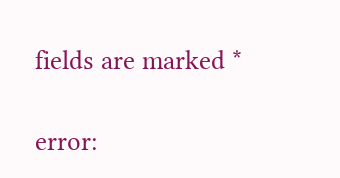fields are marked *

error: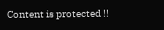Content is protected !!